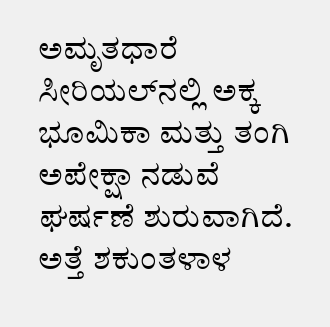ಅಮೃತಧಾರೆ ಸೀರಿಯಲ್‌ನಲ್ಲಿ ಅಕ್ಕ ಭೂಮಿಕಾ ಮತ್ತು ತಂಗಿ ಅಪೇಕ್ಷಾ ನಡುವೆ ಘರ್ಷಣೆ ಶುರುವಾಗಿದೆ. ಅತ್ತೆ ಶಕುಂತಳಾಳ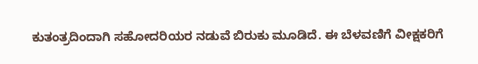ಕುತಂತ್ರದಿಂದಾಗಿ ಸಹೋದರಿಯರ ನಡುವೆ ಬಿರುಕು ಮೂಡಿದೆ. ಈ ಬೆಳವಣಿಗೆ ವೀಕ್ಷಕರಿಗೆ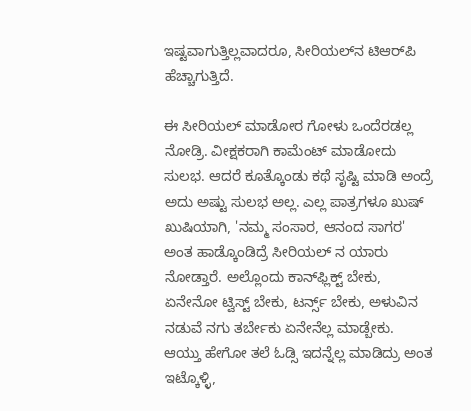ಇಷ್ಟವಾಗುತ್ತಿಲ್ಲವಾದರೂ, ಸೀರಿಯಲ್‌ನ ಟಿಆರ್‌ಪಿ ಹೆಚ್ಚಾಗುತ್ತಿದೆ.

ಈ ಸೀರಿಯಲ್ ಮಾಡೋರ ಗೋಳು ಒಂದೆರಡಲ್ಲ ನೋಡ್ರಿ. ವೀಕ್ಷಕರಾಗಿ ಕಾಮೆಂಟ್ ಮಾಡೋದು ಸುಲಭ. ಆದರೆ ಕೂತ್ಕೊಂಡು ಕಥೆ ಸೃಷ್ಟಿ ಮಾಡಿ ಅಂದ್ರೆ ಅದು ಅಷ್ಟು ಸುಲಭ ಅಲ್ಲ. ಎಲ್ಲ ಪಾತ್ರಗಳೂ ಖುಷ್ ಖುಷಿಯಾಗಿ, 'ನಮ್ಮ ಸಂಸಾರ, ಆನಂದ ಸಾಗರ' ಅಂತ ಹಾಡ್ಕೊಂಡಿದ್ರೆ ಸೀರಿಯಲ್ ನ ಯಾರು ನೋಡ್ತಾರೆ. ಅಲ್ಲೊಂದು ಕಾನ್‌ಫ್ಲಿಕ್ಟ್‌ ಬೇಕು, ಏನೇನೋ ಟ್ವಿಸ್ಟ್ ಬೇಕು, ಟರ್ನ್ಸ್‌ ಬೇಕು, ಅಳುವಿನ ನಡುವೆ ನಗು ತರ್ಬೇಕು ಏನೇನೆಲ್ಲ ಮಾಡ್ಬೇಕು. ಆಯ್ತು ಹೇಗೋ ತಲೆ ಓಡ್ಸಿ ಇದನ್ನೆಲ್ಲ ಮಾಡಿದ್ರು ಅಂತ ಇಟ್ಕೊಳ್ಳಿ,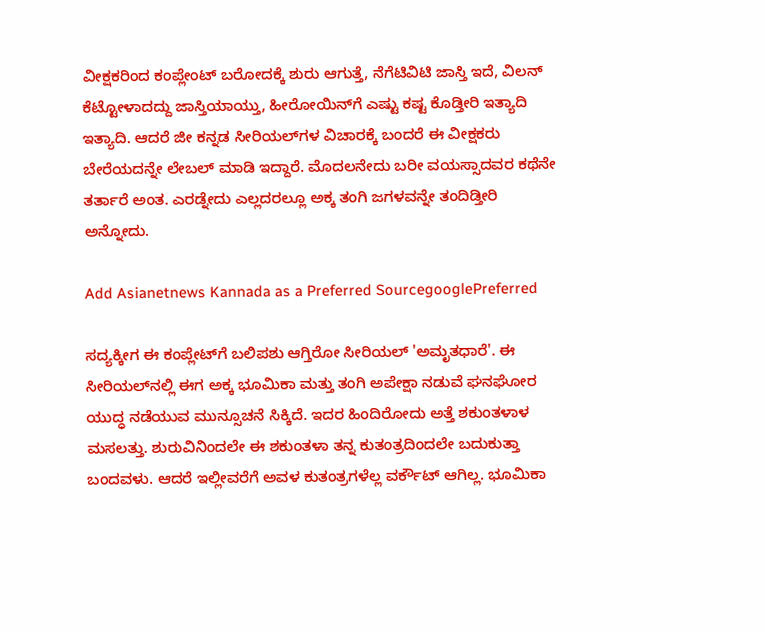ವೀಕ್ಷಕರಿಂದ ಕಂಪ್ಲೇಂಟ್ ಬರೋದಕ್ಕೆ ಶುರು ಆಗುತ್ತೆ, ನೆಗೆಟಿವಿಟಿ ಜಾಸ್ತಿ ಇದೆ, ವಿಲನ್ ಕೆಟ್ಟೋಳಾದದ್ದು ಜಾಸ್ತಿಯಾಯ್ತು, ಹೀರೋಯಿನ್‌ಗೆ ಎಷ್ಟು ಕಷ್ಟ ಕೊಡ್ತೀರಿ ಇತ್ಯಾದಿ ಇತ್ಯಾದಿ. ಆದರೆ ಜೀ ಕನ್ನಡ ಸೀರಿಯಲ್‌ಗಳ ವಿಚಾರಕ್ಕೆ ಬಂದರೆ ಈ ವೀಕ್ಷಕರು ಬೇರೆಯದನ್ನೇ ಲೇಬಲ್‌ ಮಾಡಿ ಇದ್ದಾರೆ. ಮೊದಲನೇದು ಬರೀ ವಯಸ್ಸಾದವರ ಕಥೆನೇ ತರ್ತಾರೆ ಅಂತ. ಎರಡ್ನೇದು ಎಲ್ಲದರಲ್ಲೂ ಅಕ್ಕ ತಂಗಿ ಜಗಳವನ್ನೇ ತಂದಿಡ್ತೀರಿ ಅನ್ನೋದು.

Add Asianetnews Kannada as a Preferred SourcegooglePreferred

ಸದ್ಯಕ್ಕೀಗ ಈ ಕಂಪ್ಲೇಟ್‌ಗೆ ಬಲಿಪಶು ಆಗ್ತಿರೋ ಸೀರಿಯಲ್‌ 'ಅಮೃತಧಾರೆ'. ಈ ಸೀರಿಯಲ್‌ನಲ್ಲಿ ಈಗ ಅಕ್ಕ ಭೂಮಿಕಾ ಮತ್ತು ತಂಗಿ ಅಪೇಕ್ಷಾ ನಡುವೆ ಘನಘೋರ ಯುದ್ಧ ನಡೆಯುವ ಮುನ್ಸೂಚನೆ ಸಿಕ್ಕಿದೆ. ಇದರ ಹಿಂದಿರೋದು ಅತ್ತೆ ಶಕುಂತಳಾಳ ಮಸಲತ್ತು. ಶುರುವಿನಿಂದಲೇ ಈ ಶಕುಂತಳಾ ತನ್ನ ಕುತಂತ್ರದಿಂದಲೇ ಬದುಕುತ್ತಾ ಬಂದವಳು. ಆದರೆ ಇಲ್ಲೀವರೆಗೆ ಅವಳ ಕುತಂತ್ರಗಳೆಲ್ಲ ವರ್ಕೌಟ್ ಆಗಿಲ್ಲ. ಭೂಮಿಕಾ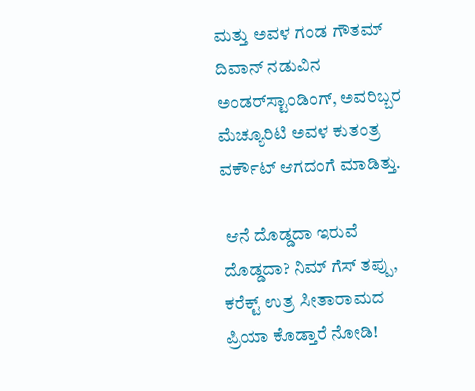ಮತ್ತು ಅವಳ ಗಂಡ ಗೌತಮ್ ದಿವಾನ್ ನಡುವಿನ ಅಂಡರ್‌ಸ್ಟಾಂಡಿಂಗ್‌, ಅವರಿಬ್ಬರ ಮೆಚ್ಯೂರಿಟಿ ಅವಳ ಕುತಂತ್ರ ವರ್ಕೌಟ್ ಆಗದಂಗೆ ಮಾಡಿತ್ತು.

 ಆನೆ ದೊಡ್ಡದಾ ಇರುವೆ ದೊಡ್ಡದಾ? ನಿಮ್ ಗೆಸ್ ತಪ್ಪು, ಕರೆಕ್ಟ್ ಉತ್ರ ಸೀತಾರಾಮದ ಪ್ರಿಯಾ ಕೊಡ್ತಾರೆ ನೋಡಿ!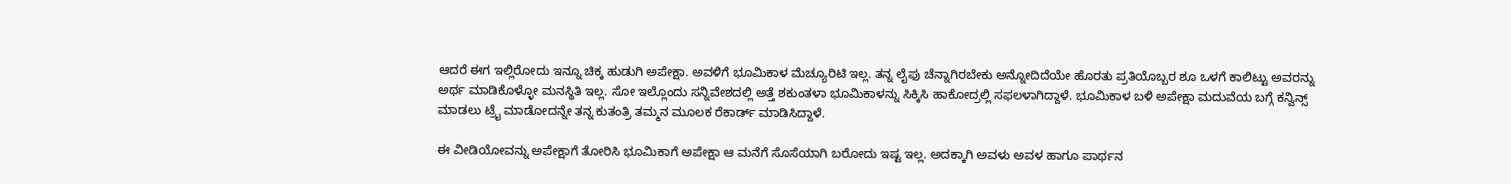ಆದರೆ ಈಗ ಇಲ್ಲಿರೋದು ಇನ್ನೂ ಚಿಕ್ಕ ಹುಡುಗಿ ಅಪೇಕ್ಷಾ. ಅವಳಿಗೆ ಭೂಮಿಕಾಳ ಮೆಚ್ಯೂರಿಟಿ ಇಲ್ಲ. ತನ್ನ ಲೈಫು ಚೆನ್ನಾಗಿರಬೇಕು ಅನ್ನೋದಿದೆಯೇ ಹೊರತು ಪ್ರತಿಯೊಬ್ಬರ ಶೂ ಒಳಗೆ ಕಾಲಿಟ್ಟು ಅವರನ್ನು ಅರ್ಥ ಮಾಡಿಕೊಳ್ಳೋ ಮನಸ್ಥಿತಿ ಇಲ್ಲ. ಸೋ ಇಲ್ಲೊಂದು ಸನ್ನಿವೇಶದಲ್ಲಿ ಅತ್ತೆ ಶಕುಂತಳಾ ಭೂಮಿಕಾಳನ್ನು ಸಿಕ್ಕಿಸಿ ಹಾಕೋದ್ರಲ್ಲಿ ಸಫಲಳಾಗಿದ್ದಾಳೆ. ಭೂಮಿಕಾಳ ಬಳಿ ಅಪೇಕ್ಷಾ ಮದುವೆಯ ಬಗ್ಗೆ ಕನ್ವಿನ್ಸ್ ಮಾಡಲು ಟ್ರೈ ಮಾಡೋದನ್ನೇ ತನ್ನ ಕುತಂತ್ರಿ ತಮ್ಮನ ಮೂಲಕ ರೆಕಾರ್ಡ್‌ ಮಾಡಿಸಿದ್ದಾಳೆ.

ಈ ವೀಡಿಯೋವನ್ನು ಅಪೇಕ್ಷಾಗೆ ತೋರಿಸಿ ಭೂಮಿಕಾಗೆ ಅಪೇಕ್ಷಾ ಆ ಮನೆಗೆ ಸೊಸೆಯಾಗಿ ಬರೋದು ಇಷ್ಟ ಇಲ್ಲ. ಅದಕ್ಕಾಗಿ ಅವಳು ಅವಳ ಹಾಗೂ ಪಾರ್ಥನ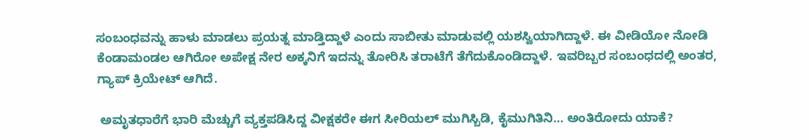ಸಂಬಂಧವನ್ನು ಹಾಳು ಮಾಡಲು ಪ್ರಯತ್ನ ಮಾಡ್ತಿದ್ದಾಳೆ ಎಂದು ಸಾಬೀತು ಮಾಡುವಲ್ಲಿ ಯಶಸ್ವಿಯಾಗಿದ್ದಾಳೆ. ಈ ವೀಡಿಯೋ ನೋಡಿ ಕೆಂಡಾಮಂಡಲ ಆಗಿರೋ ಅಪೇಕ್ಷ ನೇರ ಅಕ್ಕನಿಗೆ ಇದನ್ನು ತೋರಿಸಿ ತರಾಟೆಗೆ ತೆಗೆದುಕೊಂಡಿದ್ದಾಳೆ. ಇವರಿಬ್ಬರ ಸಂಬಂಧದಲ್ಲಿ ಅಂತರ, ಗ್ಯಾಪ್ ಕ್ರಿಯೇಟ್ ಆಗಿದೆ.

 ಅಮೃತಧಾರೆಗೆ ಭಾರಿ ಮೆಚ್ಚುಗೆ ವ್ಯಕ್ತಪಡಿಸಿದ್ದ ವೀಕ್ಷಕರೇ ಈಗ ಸೀರಿಯಲ್‌‌ ಮುಗಿಸ್ಬಿಡಿ, ಕೈಮುಗಿತಿನಿ… ಅಂತಿರೋದು ಯಾಕೆ?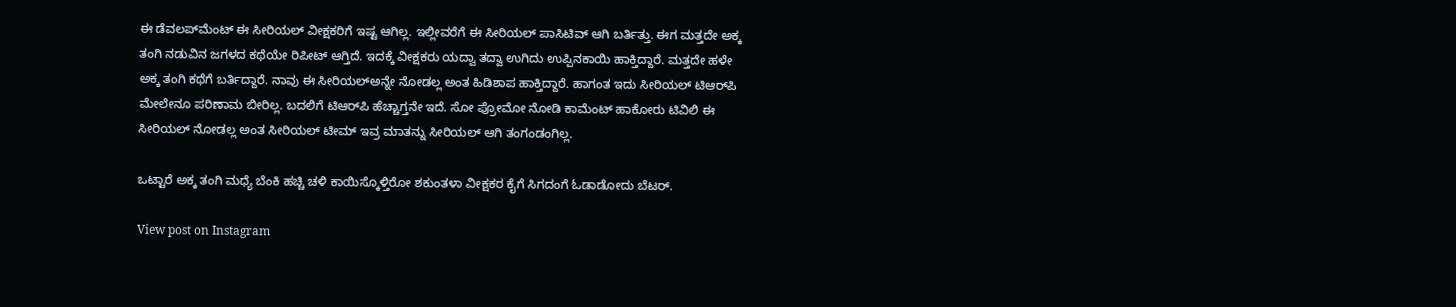ಈ ಡೆವಲಪ್‌ಮೆಂಟ್ ಈ ಸೀರಿಯಲ್ ವೀಕ್ಷಕರಿಗೆ ಇಷ್ಟ ಆಗಿಲ್ಲ. ಇಲ್ಲೀವರೆಗೆ ಈ ಸೀರಿಯಲ್ ಪಾಸಿಟಿವ್ ಆಗಿ ಬರ್ತಿತ್ತು. ಈಗ ಮತ್ತದೇ ಅಕ್ಕ ತಂಗಿ ನಡುವಿನ ಜಗಳದ ಕಥೆಯೇ ರಿಪೀಟ್ ಆಗ್ತಿದೆ. ಇದಕ್ಕೆ ವೀಕ್ಷಕರು ಯದ್ವಾ ತದ್ವಾ ಉಗಿದು ಉಪ್ಪಿನಕಾಯಿ ಹಾಕ್ತಿದ್ದಾರೆ. ಮತ್ತದೇ ಹಳೇ ಅಕ್ಕ ತಂಗಿ ಕಥೆಗೆ ಬರ್ತಿದ್ದಾರೆ. ನಾವು ಈ ಸೀರಿಯಲ್‌ಅನ್ನೇ ನೋಡಲ್ಲ ಅಂತ ಹಿಡಿಶಾಪ ಹಾಕ್ತಿದ್ದಾರೆ. ಹಾಗಂತ ಇದು ಸೀರಿಯಲ್ ಟಿಆರ್‌ಪಿ ಮೇಲೇನೂ ಪರಿಣಾಮ ಬೀರಿಲ್ಲ. ಬದಲಿಗೆ ಟಿಆರ್‌ಪಿ ಹೆಚ್ಚಾಗ್ತನೇ ಇದೆ. ಸೋ ಪ್ರೋಮೋ ನೋಡಿ ಕಾಮೆಂಟ್ ಹಾಕೋರು ಟಿವಿಲಿ ಈ ಸೀರಿಯಲ್ ನೋಡಲ್ಲ ಅಂತ ಸೀರಿಯಲ್ ಟೀಮ್ ಇವ್ರ ಮಾತನ್ನು ಸೀರಿಯಲ್ ಆಗಿ ತಂಗಂಡಂಗಿಲ್ಲ.

ಒಟ್ಟಾರೆ ಅಕ್ಕ ತಂಗಿ ಮಧ್ಯೆ ಬೆಂಕಿ ಹಚ್ಚಿ ಚಳಿ ಕಾಯಿಸ್ಕೊಳ್ತಿರೋ ಶಕುಂತಳಾ ವೀಕ್ಷಕರ ಕೈಗೆ ಸಿಗದಂಗೆ ಓಡಾಡೋದು ಬೆಟರ್‌.

View post on Instagram